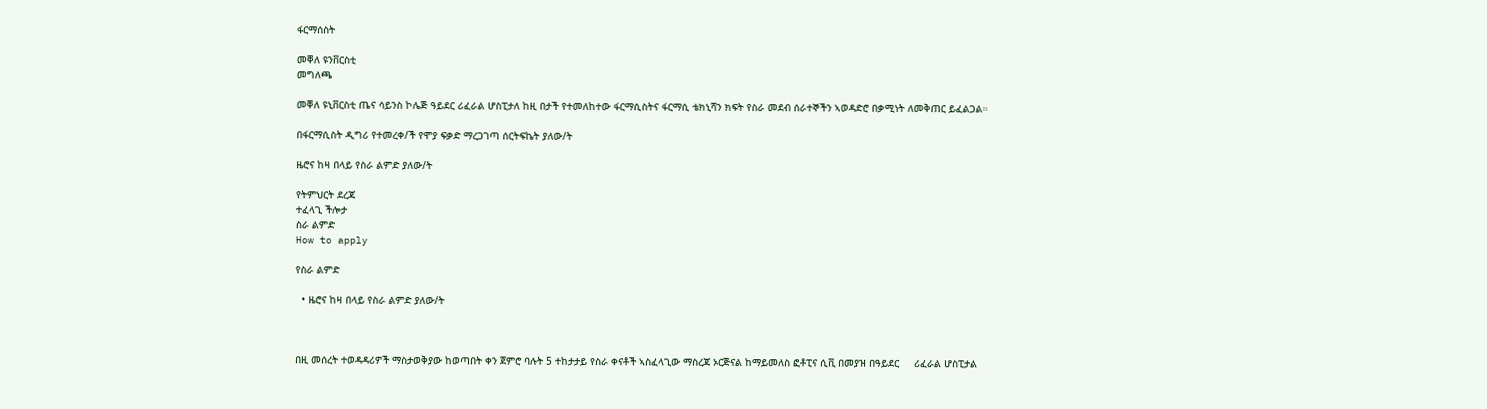ፋርማሰስት

መቐለ ዩንቨርስቲ
መግለጫ

መቐለ ዩኒቨርስቲ ጤና ሳይንስ ኮሌጅ ዓይደር ሪፈራል ሆስፒታለ ከዚ በታች የተመለከተው ፋርማሲስትና ፋርማሲ ቴክኒሻን ክፍት የስራ መደብ ሰራተኞችን ኣወዳድሮ በቃሚነት ለመቅጠር ይፈልጋል።

በፋርማሲስት ዲግሪ የተመረቀ/ች የሞያ ፍቃድ ማረጋገጣ ሰርትፍኬት ያለው/ት

ዜሮና ከዛ በላይ የስራ ልምድ ያለው/ት

የትምህርት ደረጃ
ተፈላጊ ችሎታ
ስራ ልምድ
How to apply

የስራ ልምድ

  • ዜሮና ከዛ በላይ የስራ ልምድ ያለው/ት



በዚ መሰረት ተወዳዳሪዎች ማስታወቅያው ከወጣበት ቀን ጀምሮ ባሉት 5 ተከታታይ የስራ ቀናቶች ኣስፈላጊው ማስረጃ ኦርጅናል ከማይመለስ ፎቶፒና ሲቪ በመያዝ በዓይደር     ሪፈራል ሆስፒታል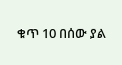ቁጥ 10 በሰው ያል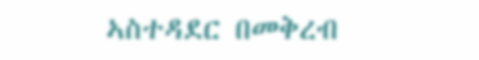ኣስተዳደር በመቅረብ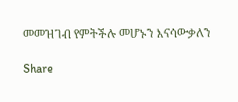መመዝገብ የምትችሉ መሆኑን እናሳውቃለን

Share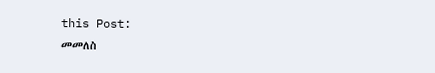this Post:
መመለስ